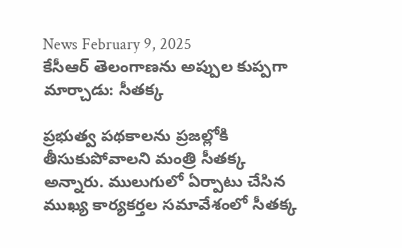News February 9, 2025
కేసీఆర్ తెలంగాణను అప్పుల కుప్పగా మార్చాడు: సీతక్క

ప్రభుత్వ పథకాలను ప్రజల్లోకి తీసుకుపోవాలని మంత్రి సీతక్క అన్నారు. ములుగులో ఏర్పాటు చేసిన ముఖ్య కార్యకర్తల సమావేశంలో సీతక్క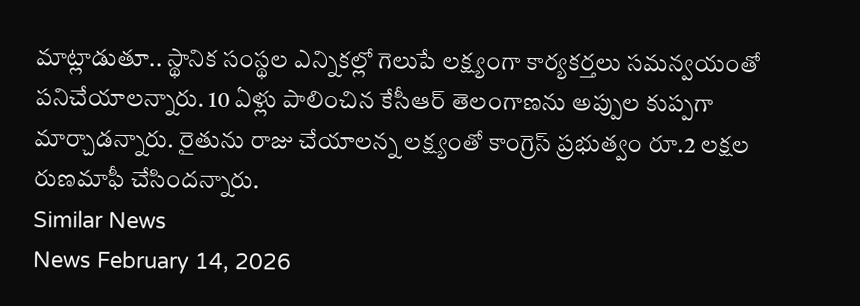మాట్లాడుతూ.. స్థానిక సంస్థల ఎన్నికల్లో గెలుపే లక్ష్యంగా కార్యకర్తలు సమన్వయంతో పనిచేయాలన్నారు. 10 ఏళ్లు పాలించిన కేసీఆర్ తెలంగాణను అప్పుల కుప్పగా మార్చాడన్నారు. రైతును రాజు చేయాలన్న లక్ష్యంతో కాంగ్రెస్ ప్రభుత్వం రూ.2 లక్షల రుణమాఫీ చేసిందన్నారు.
Similar News
News February 14, 2026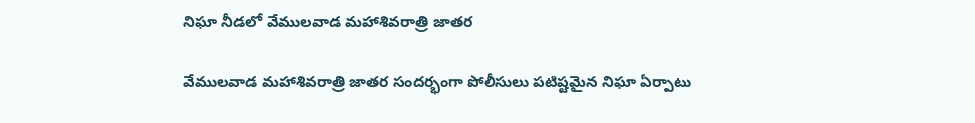నిఘా నీడలో వేములవాడ మహాశివరాత్రి జాతర

వేములవాడ మహాశివరాత్రి జాతర సందర్భంగా పోలీసులు పటిష్టమైన నిఘా ఏర్పాటు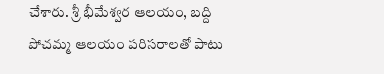చేశారు. శ్రీ భీమేశ్వర ఆలయం, బద్ది పోచమ్మ ఆలయం పరిసరాలతో పాటు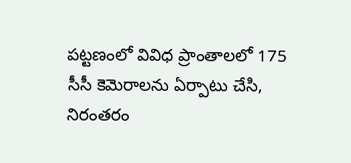పట్టణంలో వివిధ ప్రాంతాలలో 175 సీసీ కెమెరాలను ఏర్పాటు చేసి, నిరంతరం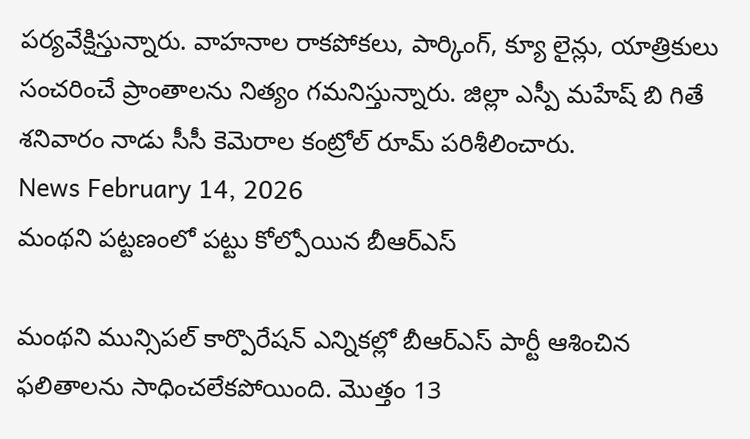పర్యవేక్షిస్తున్నారు. వాహనాల రాకపోకలు, పార్కింగ్, క్యూ లైన్లు, యాత్రికులు సంచరించే ప్రాంతాలను నిత్యం గమనిస్తున్నారు. జిల్లా ఎస్పీ మహేష్ బి గితే శనివారం నాడు సీసీ కెమెరాల కంట్రోల్ రూమ్ పరిశీలించారు.
News February 14, 2026
మంథని పట్టణంలో పట్టు కోల్పోయిన బీఆర్ఎస్

మంథని మున్సిపల్ కార్పొరేషన్ ఎన్నికల్లో బీఆర్ఎస్ పార్టీ ఆశించిన ఫలితాలను సాధించలేకపోయింది. మొత్తం 13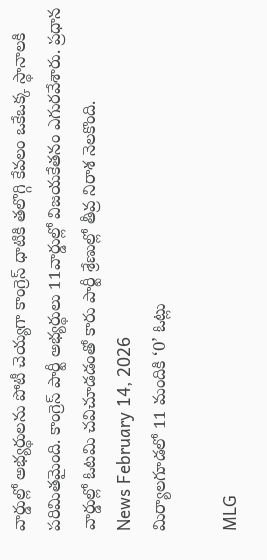వార్డుల్లో అభ్యర్థులను పోటీ చెయ్యగా కాంగ్రెస్ ధాటికి తలొగ్గి కేవలం ఒకేఒక్క స్థానాలకి పరిమితమైంది. కాంగ్రెస్ పార్టీ అభ్యర్థులు 11వార్డుల్లో విజయకేతనం ఎగురవేశారు. ప్రధాన వార్డుల్లో ఓటమి చవిచూడడంతో కారు పార్టీ శ్రేణుల్లో తీవ్ర నిరాశ నెలకొంది.
News February 14, 2026
మిర్యాలగూడలో 11 మందికి ‘0’ ఓట్లు

MLG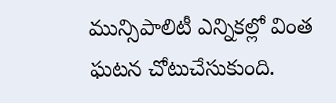మున్సిపాలిటీ ఎన్నికల్లో వింత ఘటన చోటుచేసుకుంది.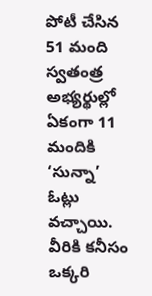పోటీ చేసిన 51 మంది స్వతంత్ర అభ్యర్థుల్లో ఏకంగా 11 మందికి ‘సున్నా’ ఓట్లు వచ్చాయి. వీరికి కనీసం ఒక్కరి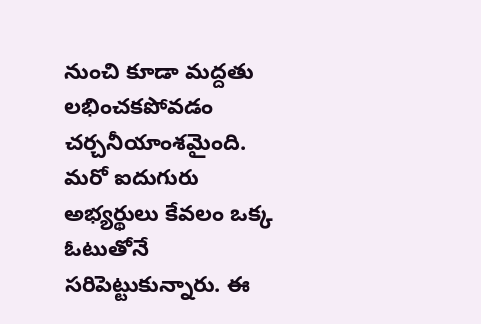నుంచి కూడా మద్దతు లభించకపోవడం చర్చనీయాంశమైంది. మరో ఐదుగురు అభ్యర్థులు కేవలం ఒక్క ఓటుతోనే సరిపెట్టుకున్నారు. ఈ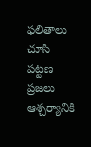ఫలితాలు చూసి పట్టణ ప్రజలు ఆశ్చర్యానికి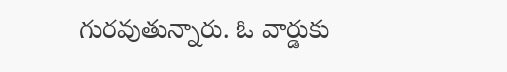గురవుతున్నారు. ఓ వార్డుకు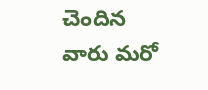చెందిన వారు మరో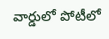వార్డులో పోటీలో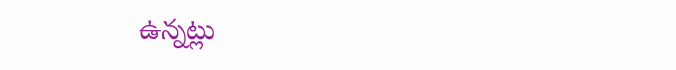ఉన్నట్లు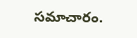సమాచారం.